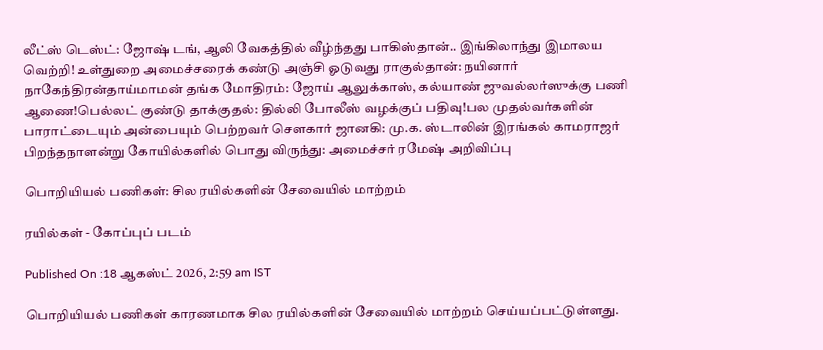லீட்ஸ் டெஸ்ட்: ஜோஷ் டங், ஆலி வேகத்தில் வீழ்ந்தது பாகிஸ்தான்.. இங்கிலாந்து இமாலய வெற்றி! உள்துறை அமைச்சரைக் கண்டு அஞ்சி ஓடுவது ராகுல்தான்: நயினார் நாகேந்திரன்தாய்மாமன் தங்க மோதிரம்: ஜோய் ஆலுக்காஸ், கல்யாண் ஜுவல்லர்ஸுக்கு பணி ஆணை!பெல்லட் குண்டு தாக்குதல்: தில்லி போலீஸ் வழக்குப் பதிவு!பல முதல்வர்களின் பாராட்டையும் அன்பையும் பெற்றவர் சௌகார் ஜானகி: மு.க. ஸ்டாலின் இரங்கல் காமராஜர் பிறந்தநாளன்று கோயில்களில் பொது விருந்து: அமைச்சர் ரமேஷ் அறிவிப்பு

பொறியியல் பணிகள்: சில ரயில்களின் சேவையில் மாற்றம்

ரயில்கள் - கோப்புப் படம்

Published On :18 ஆகஸ்ட் 2026, 2:59 am IST

பொறியியல் பணிகள் காரணமாக சில ரயில்களின் சேவையில் மாற்றம் செய்யப்பட்டுள்ளது.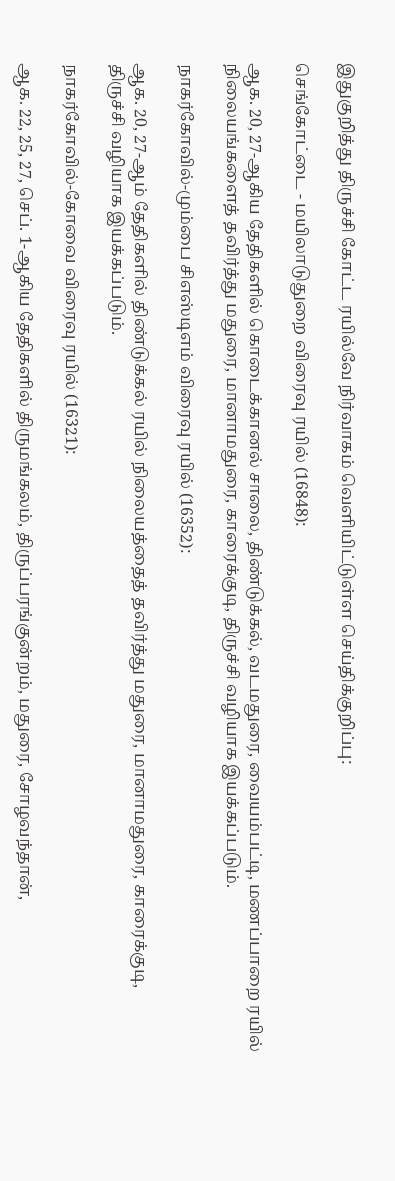இதுகுறித்து திருச்சி கோட்ட ரயில்வே நிர்வாகம் வெளியிட்டுள்ள செய்திக்குறிப்பு:

செங்கோட்டை - மயிலாடுதுறை விரைவு ரயில் (16848):

ஆக. 20, 27-ஆகிய தேதிகளில் கொடைக்கானல் சாலை, திண்டுக்கல், வடமதுரை, வையம்பட்டி, மணப்பாறை ரயில் நிலையங்களைத் தவிர்த்து மதுரை, மானாமதுரை, காரைக்குடி, திருச்சி வழியாக இயக்கப்படும்.

நாகர்கோவில்-மும்பை சிஎஸ்டிஎம் விரைவு ரயில் (16352):

ஆக. 20, 27-ஆம் தேதிகளில் திண்டுக்கல் ரயில் நிலையத்தைத் தவிர்த்து மதுரை, மானாமதுரை, காரைக்குடி, திருச்சி வழியாக இயக்கப்படும்.

நாகர்கோவில்-கோவை விரைவு ரயில் (16321):

ஆக. 22, 25, 27, செப். 1-ஆகிய தேதிகளில் திருமங்கலம், திருப்பரங்குன்றம், மதுரை, சோழவந்தான்,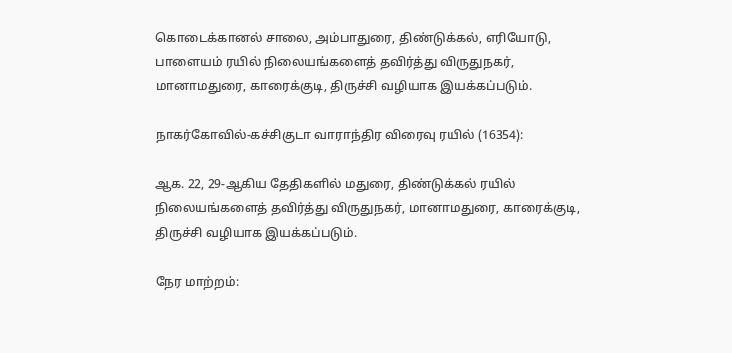கொடைக்கானல் சாலை, அம்பாதுரை, திண்டுக்கல், எரியோடு, பாளையம் ரயில் நிலையங்களைத் தவிர்த்து விருதுநகர், மானாமதுரை, காரைக்குடி, திருச்சி வழியாக இயக்கப்படும்.

நாகர்கோவில்-கச்சிகுடா வாராந்திர விரைவு ரயில் (16354):

ஆக. 22, 29-ஆகிய தேதிகளில் மதுரை, திண்டுக்கல் ரயில் நிலையங்களைத் தவிர்த்து விருதுநகர், மானாமதுரை, காரைக்குடி, திருச்சி வழியாக இயக்கப்படும்.

நேர மாற்றம்: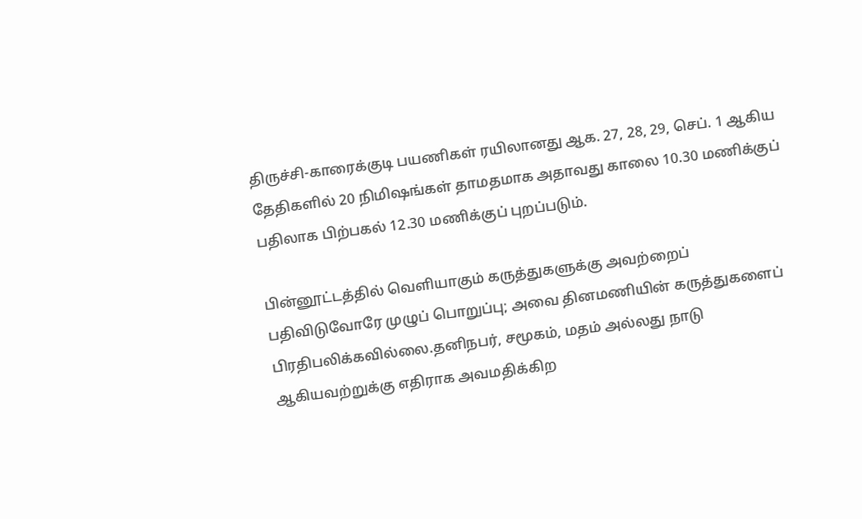திருச்சி-காரைக்குடி பயணிகள் ரயிலானது ஆக. 27, 28, 29, செப். 1 ஆகிய தேதிகளில் 20 நிமிஷங்கள் தாமதமாக அதாவது காலை 10.30 மணிக்குப் பதிலாக பிற்பகல் 12.30 மணிக்குப் புறப்படும்.

பின்னூட்டத்தில் வெளியாகும் கருத்துகளுக்கு அவற்றைப் பதிவிடுவோரே முழுப் பொறுப்பு; அவை தினமணியின் கருத்துகளைப் பிரதிபலிக்கவில்லை.தனிநபர், சமூகம், மதம் அல்லது நாடு ஆகியவற்றுக்கு எதிராக அவமதிக்கிற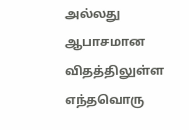அல்லது ஆபாசமான விதத்திலுள்ள எந்தவொரு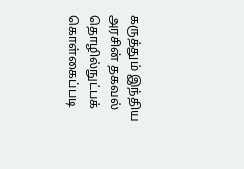கருத்தும் இந்திய அரசின் தகவல் தொழில்நுட்பக் கொள்கைப்படி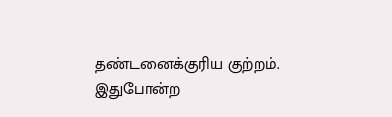தண்டனைக்குரிய குற்றம். இதுபோன்ற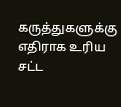கருத்துகளுக்கு எதிராக உரிய சட்ட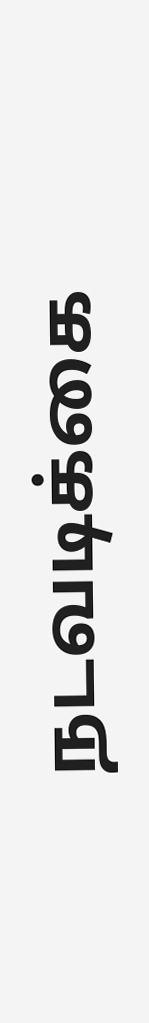நடவடிக்கை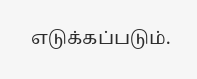எடுக்கப்படும்.